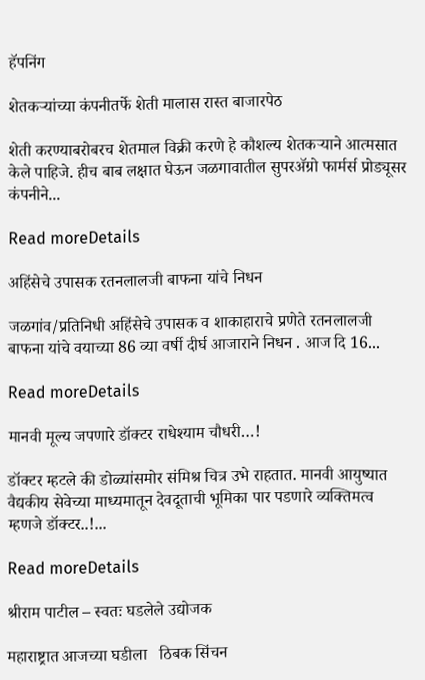हॅपनिंग

शेतकऱ्यांच्या कंपनीतर्फे शेती मालास रास्त बाजारपेठ

शेती करण्याबरोबरच शेतमाल विक्री करणे हे कौशल्य शेतकऱ्याने आत्मसात केले पाहिजे. हीच बाब लक्षात घेऊन जळगावातील सुपरॲग्रो फार्मर्स प्रोड्यूसर कंपनीने...

Read moreDetails

अहिंसेचे उपासक रतनलालजी बाफना यांचे निधन

जळगांव/प्रतिनिधी अहिंसेचे उपासक व शाकाहाराचे प्रणेते रतनलालजी बाफना यांचे वयाच्या 86 व्या वर्षी दीर्घ आजाराने निधन . आज दि 16...

Read moreDetails

मानवी मूल्य जपणारे डॉक्टर राधेश्याम चौधरी…!

डॉक्टर म्हटले की डोळ्यांसमोर संमिश्र चित्र उभे राहतात. मानवी आयुष्यात वैद्यकीय सेवेच्या माध्यमातून देवदूताची भूमिका पार पडणारे व्यक्तिमत्व म्हणजे डॉक्टर..!...

Read moreDetails

श्रीराम पाटील – स्वतः घडलेले उद्योजक

महाराष्ट्रात आजच्या घडीला   ठिबक सिंचन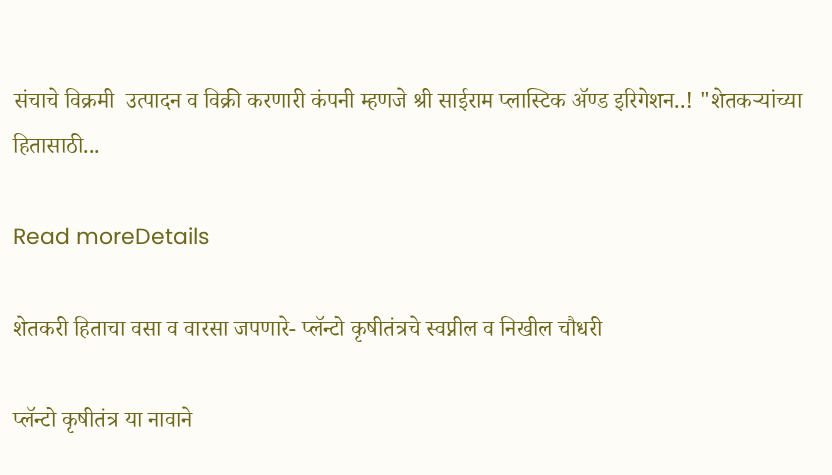संचाचे विक्रमी  उत्पादन व विक्री करणारी कंपनी म्हणजे श्री साईराम प्लास्टिक अ‍ॅण्ड इरिगेशन..! "शेतकऱ्यांच्या हितासाठी...

Read moreDetails

शेतकरी हिताचा वसा व वारसा जपणारे- प्लॅन्टो कृषीतंत्रचे स्वप्नील व निखील चौधरी

प्लॅन्टो कृषीतंत्र या नावाने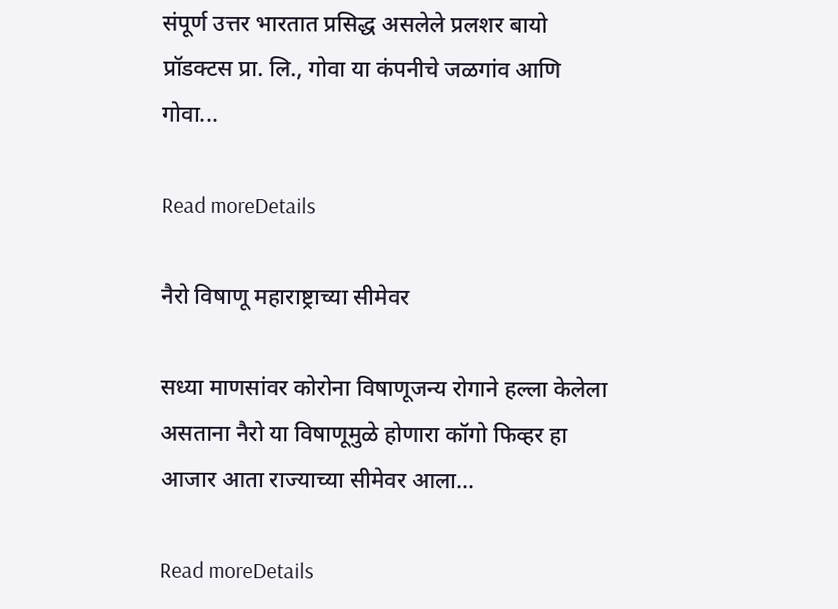संपूर्ण उत्तर भारतात प्रसिद्ध असलेले प्रलशर बायो प्रॉडक्टस प्रा. लि., गोवा या कंपनीचे जळगांव आणि गोवा...

Read moreDetails

नैरो विषाणू महाराष्ट्राच्या सीमेवर

सध्या माणसांवर कोरोना विषाणूजन्य रोगाने हल्ला केलेला असताना नैरो या विषाणूमुळे होणारा कॉगो फिव्हर हा आजार आता राज्याच्या सीमेवर आला...

Read moreDetails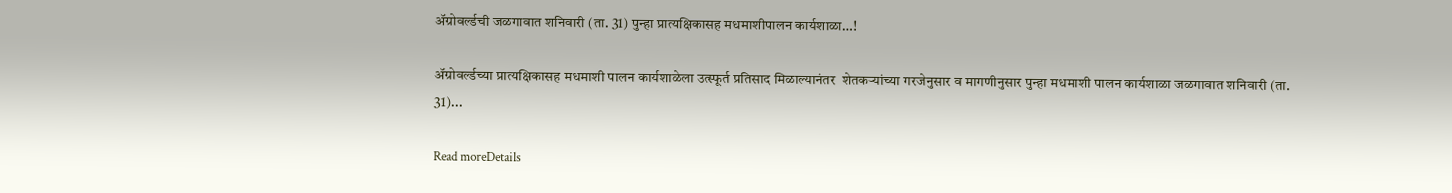अ‍ॅग्रोवर्ल्डची जळगावात शनिवारी (ता. 31) पुन्हा प्रात्यक्षिकासह मधमाशीपालन कार्यशाळा…!

अ‍ॅग्रोवर्ल्डच्या प्रात्यक्षिकासह मधमाशी पालन कार्यशाळेला उत्स्फूर्त प्रतिसाद मिळाल्यानंतर  शेतकऱ्यांच्या गरजेनुसार व मागणीनुसार पुन्हा मधमाशी पालन कार्यशाळा जळगावात शनिवारी (ता. 31)...

Read moreDetails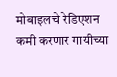मोबाइलचे रेडिएशन कमी करणार गायीच्या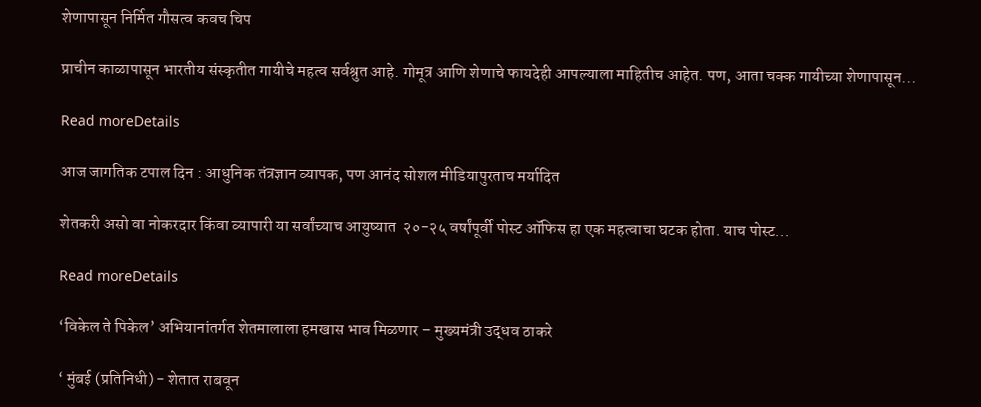शेणापासून निर्मित गौसत्व कवच चिप

प्राचीन काळापासून भारतीय संस्कृतीत गायीचे महत्व सर्वश्रुत आहे. गोमूत्र आणि शेणाचे फायदेही आपल्याला माहितीच आहेत. पण, आता चक्क गायीच्या शेणापासून...

Read moreDetails

आज जागतिक टपाल दिन : आधुनिक तंत्रज्ञान व्यापक, पण आनंद सोशल मीडियापुरताच मर्यादित

शेतकरी असो वा नोकरदार किंवा व्यापारी या सर्वांच्याच आयुष्यात  २०-२५ वर्षांपूर्वी पोस्ट ऑफिस हा एक महत्वाचा घटक होता. याच पोस्ट...

Read moreDetails

‘विकेल ते पिकेल’ अभियानांतर्गत शेतमालाला हमखास भाव मिळणार – मुख्यमंत्री उद्धव ठाकरे

‘ मुंबई (प्रतिनिधी) - शेतात राबवून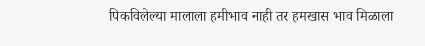पिकविलेल्या मालाला हमीभाव नाही तर हमखास भाव मिळाला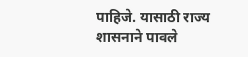पाहिजे. यासाठी राज्य शासनाने पावले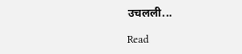उचलली...

Read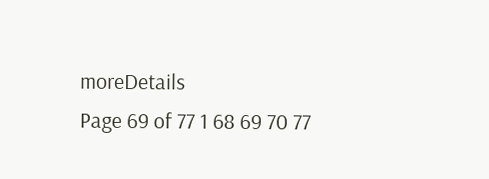moreDetails
Page 69 of 77 1 68 69 70 77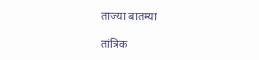ताज्या बातम्या

तांत्रिक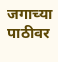जगाच्या पाठीवर